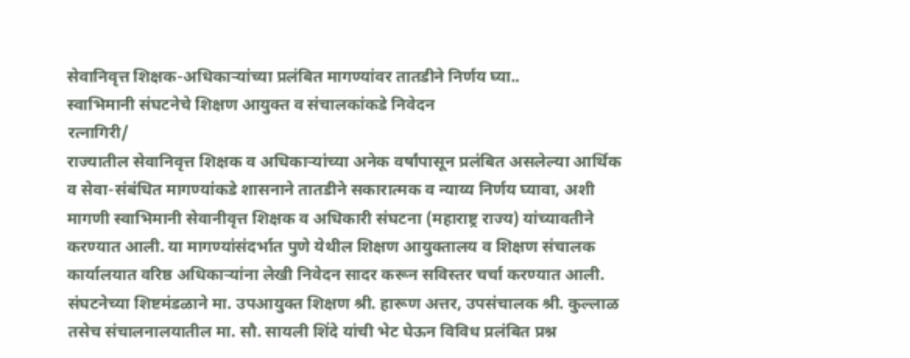सेवानिवृत्त शिक्षक-अधिकाऱ्यांच्या प्रलंबित मागण्यांवर तातडीने निर्णय घ्या..
स्वाभिमानी संघटनेचे शिक्षण आयुक्त व संचालकांकडे निवेदन
रत्नागिरी/
राज्यातील सेवानिवृत्त शिक्षक व अधिकाऱ्यांच्या अनेक वर्षांपासून प्रलंबित असलेल्या आर्थिक व सेवा-संबंधित मागण्यांकडे शासनाने तातडीने सकारात्मक व न्याय्य निर्णय घ्यावा, अशी मागणी स्वाभिमानी सेवानीवृत्त शिक्षक व अधिकारी संघटना (महाराष्ट्र राज्य) यांच्यावतीने करण्यात आली. या मागण्यांसंदर्भात पुणे येथील शिक्षण आयुक्तालय व शिक्षण संचालक कार्यालयात वरिष्ठ अधिकाऱ्यांना लेखी निवेदन सादर करून सविस्तर चर्चा करण्यात आली.
संघटनेच्या शिष्टमंडळाने मा. उपआयुक्त शिक्षण श्री. हारूण अत्तर, उपसंचालक श्री. कुल्लाळ तसेच संचालनालयातील मा. सौ. सायली शिंदे यांची भेट घेऊन विविध प्रलंबित प्रश्न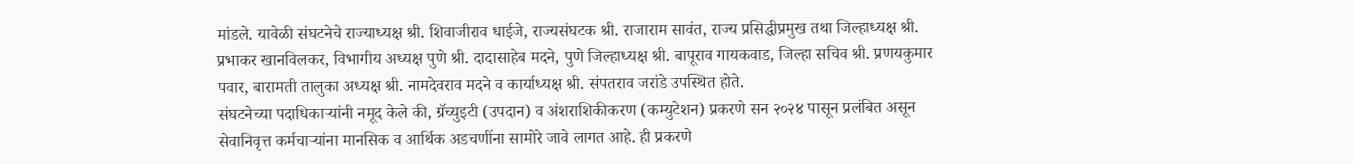मांडले. यावेळी संघटनेचे राज्याध्यक्ष श्री. शिवाजीराव धाईजे, राज्यसंघटक श्री. राजाराम सावंत, राज्य प्रसिद्धीप्रमुख तथा जिल्हाध्यक्ष श्री. प्रभाकर खानविलकर, विभागीय अध्यक्ष पुणे श्री. दादासाहेब मदने, पुणे जिल्हाध्यक्ष श्री. बापूराव गायकवाड, जिल्हा सचिव श्री. प्रणयकुमार पवार, बारामती तालुका अध्यक्ष श्री. नामदेवराव मदने व कार्याध्यक्ष श्री. संपतराव जरांडे उपस्थित होते.
संघटनेच्या पदाधिकाऱ्यांनी नमूद केले की, ग्रॅच्युइटी (उपदान) व अंशराशिकीकरण (कम्युटेशन) प्रकरणे सन २०२४ पासून प्रलंबित असून सेवानिवृत्त कर्मचाऱ्यांना मानसिक व आर्थिक अडचणींना सामोरे जावे लागत आहे. ही प्रकरणे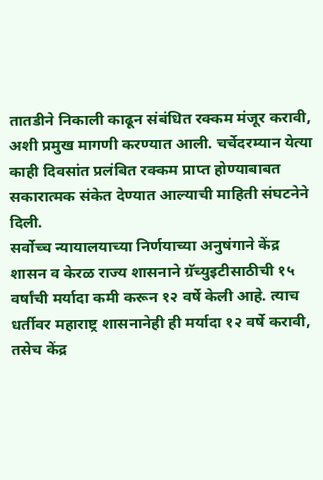तातडीने निकाली काढून संबंधित रक्कम मंजूर करावी, अशी प्रमुख मागणी करण्यात आली. चर्चेदरम्यान येत्या काही दिवसांत प्रलंबित रक्कम प्राप्त होण्याबाबत सकारात्मक संकेत देण्यात आल्याची माहिती संघटनेने दिली.
सर्वोच्च न्यायालयाच्या निर्णयाच्या अनुषंगाने केंद्र शासन व केरळ राज्य शासनाने ग्रॅच्युइटीसाठीची १५ वर्षांची मर्यादा कमी करून १२ वर्षे केली आहे. त्याच धर्तीवर महाराष्ट्र शासनानेही ही मर्यादा १२ वर्षे करावी, तसेच केंद्र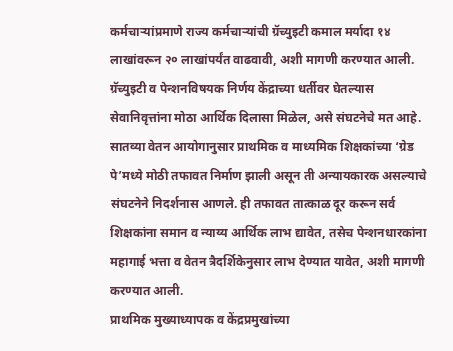कर्मचाऱ्यांप्रमाणे राज्य कर्मचाऱ्यांची ग्रॅच्युइटी कमाल मर्यादा १४ लाखांवरून २० लाखांपर्यंत वाढवावी, अशी मागणी करण्यात आली. ग्रॅच्युइटी व पेन्शनविषयक निर्णय केंद्राच्या धर्तीवर घेतल्यास सेवानिवृत्तांना मोठा आर्थिक दिलासा मिळेल, असे संघटनेचे मत आहे.
सातव्या वेतन आयोगानुसार प्राथमिक व माध्यमिक शिक्षकांच्या ‘ग्रेड पे’मध्ये मोठी तफावत निर्माण झाली असून ती अन्यायकारक असल्याचे संघटनेने निदर्शनास आणले. ही तफावत तात्काळ दूर करून सर्व शिक्षकांना समान व न्याय्य आर्थिक लाभ द्यावेत, तसेच पेन्शनधारकांना महागाई भत्ता व वेतन त्रैदर्शिकेनुसार लाभ देण्यात यावेत, अशी मागणी करण्यात आली.
प्राथमिक मुख्याध्यापक व केंद्रप्रमुखांच्या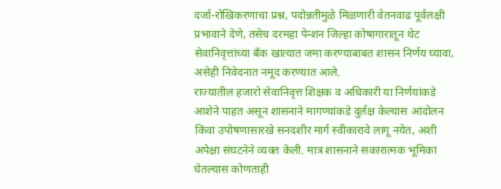दर्जा-रोखिकरणाचा प्रश्न, पदोन्नतीमुळे मिळणारी वेतनवाढ पूर्वलक्षी प्रभावाने देणे, तसेच दरमहा पेन्शन जिल्हा कोषागारातून थेट सेवानिवृत्तांच्या बँक खात्यात जमा करण्याबाबत शासन निर्णय घ्यावा, असेही निवेदनात नमूद करण्यात आले.
राज्यातील हजारो सेवानिवृत्त शिक्षक व अधिकारी या निर्णयांकडे आशेने पाहत असून शासनाने मागण्यांकडे दुर्लक्ष केल्यास आंदोलन किंवा उपोषणासारखे सनदशीर मार्ग स्वीकारावे लागू नयेत, अशी अपेक्षा संघटनेने व्यक्त केली. मात्र शासनाने सकारात्मक भूमिका घेतल्यास कोणताही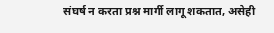संघर्ष न करता प्रश्न मार्गी लागू शकतात, असेही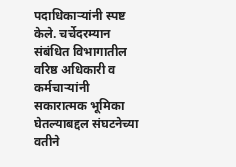पदाधिकाऱ्यांनी स्पष्ट केले. चर्चेदरम्यान संबंधित विभागातील वरिष्ठ अधिकारी व कर्मचाऱ्यांनी सकारात्मक भूमिका घेतल्याबद्दल संघटनेच्या वतीने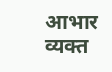आभार व्यक्त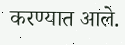करण्यात आले.